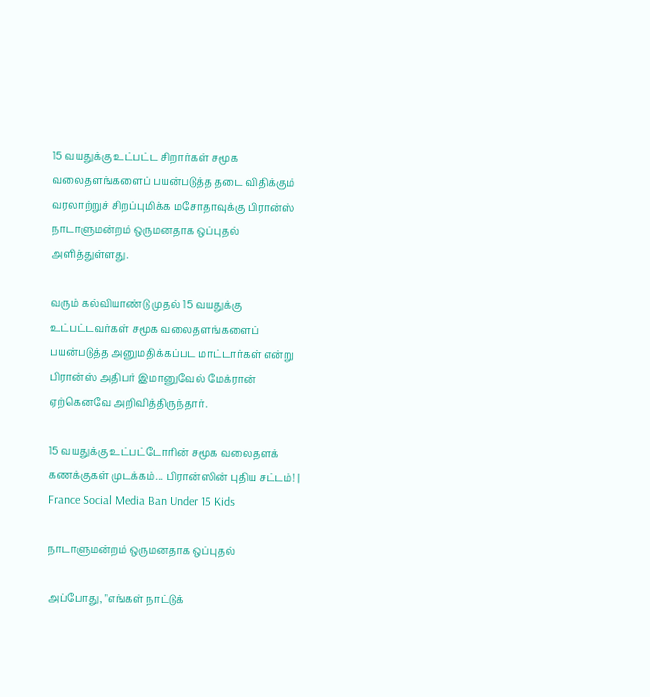15 வயதுக்கு உட்பட்ட சிறார்கள் சமூக வலைதளங்களைப் பயன்படுத்த தடை விதிக்கும் வரலாற்றுச் சிறப்புமிக்க மசோதாவுக்கு பிரான்ஸ் நாடாளுமன்றம் ஒருமனதாக ஒப்புதல் அளித்துள்ளது.

வரும் கல்வியாண்டு முதல் 15 வயதுக்கு உட்பட்டவர்கள் சமூக வலைதளங்களைப் பயன்படுத்த அனுமதிக்கப்பட மாட்டார்கள் என்று பிரான்ஸ் அதிபர் இமானுவேல் மேக்ரான் ஏற்கெனவே அறிவித்திருந்தார்.

15 வயதுக்கு உட்பட்டோரின் சமூக வலைதளக் கணக்குகள் முடக்கம்... பிரான்ஸின் புதிய சட்டம்! | France Social Media Ban Under 15 Kids

நாடாளுமன்றம் ஒருமனதாக ஒப்புதல்

அப்போது, "எங்கள் நாட்டுக்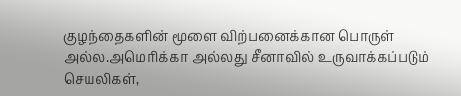குழந்தைகளின் மூளை விற்பனைக்கான பொருள் அல்ல.அமெரிக்கா அல்லது சீனாவில் உருவாக்கப்படும் செயலிகள்,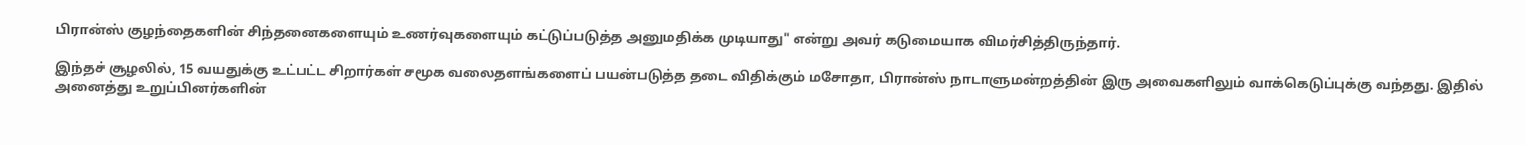பிரான்ஸ் குழந்தைகளின் சிந்தனைகளையும் உணர்வுகளையும் கட்டுப்படுத்த அனுமதிக்க முடியாது" என்று அவர் கடுமையாக விமர்சித்திருந்தார்.

இந்தச் சூழலில், 15 வயதுக்கு உட்பட்ட சிறார்கள் சமூக வலைதளங்களைப் பயன்படுத்த தடை விதிக்கும் மசோதா, பிரான்ஸ் நாடாளுமன்றத்தின் இரு அவைகளிலும் வாக்கெடுப்புக்கு வந்தது. இதில் அனைத்து உறுப்பினர்களின்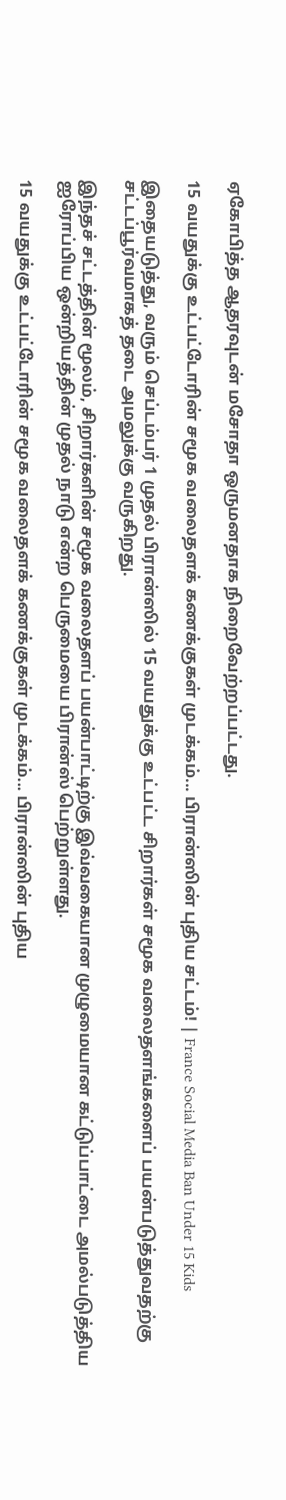ஏகோபித்த ஆதரவுடன் மசோதா ஒருமனதாக நிறைவேற்றப்பட்டது.

15 வயதுக்கு உட்பட்டோரின் சமூக வலைதளக் கணக்குகள் முடக்கம்... பிரான்ஸின் புதிய சட்டம்! | France Social Media Ban Under 15 Kids

இதையடுத்து, வரும் செப்டம்பர் 1 முதல் பிரான்ஸில் 15 வயதுக்கு உட்பட்ட சிறார்கள் சமூக வலைதளங்களைப் பயன்படுத்துவதற்கு சட்டப்பூர்வமாகத் தடை அமலுக்கு வருகிறது.

இந்தச் சட்டத்தின் மூலம், சிறார்களின் சமூக வலைதளப் பயன்பாட்டிற்கு இவ்வகையான முழுமையான கட்டுப்பாட்டை அமல்படுத்திய ஐரோப்பிய ஒன்றியத்தின் முதல் நாடு என்ற பெருமையை பிரான்ஸ் பெற்றுள்ளது.

15 வயதுக்கு உட்பட்டோரின் சமூக வலைதளக் கணக்குகள் முடக்கம்... பிரான்ஸின் புதிய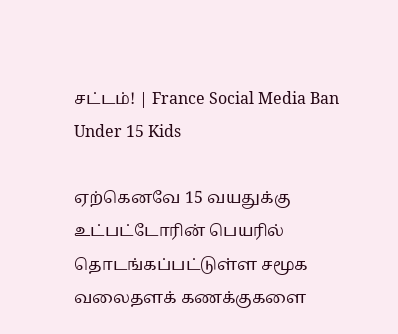சட்டம்! | France Social Media Ban Under 15 Kids

ஏற்கெனவே 15 வயதுக்கு உட்பட்டோரின் பெயரில் தொடங்கப்பட்டுள்ள சமூக வலைதளக் கணக்குகளை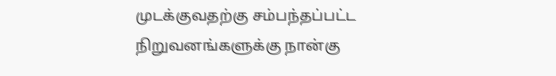முடக்குவதற்கு சம்பந்தப்பட்ட நிறுவனங்களுக்கு நான்கு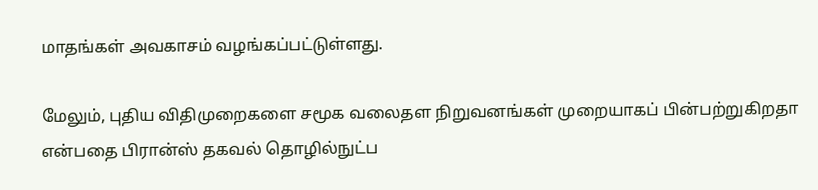மாதங்கள் அவகாசம் வழங்கப்பட்டுள்ளது.

மேலும், புதிய விதிமுறைகளை சமூக வலைதள நிறுவனங்கள் முறையாகப் பின்பற்றுகிறதா என்பதை பிரான்ஸ் தகவல் தொழில்நுட்ப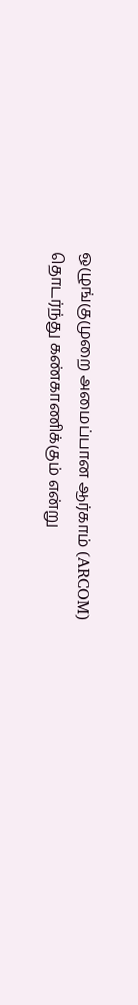ஒழுங்குமுறை அமைப்பான ஆர்காம் (ARCOM) தொடர்ந்து கண்காணிக்கும் என்று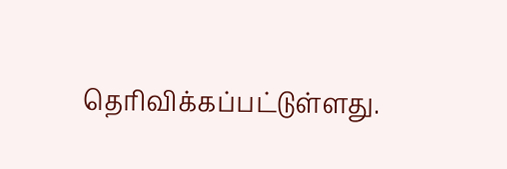தெரிவிக்கப்பட்டுள்ளது.